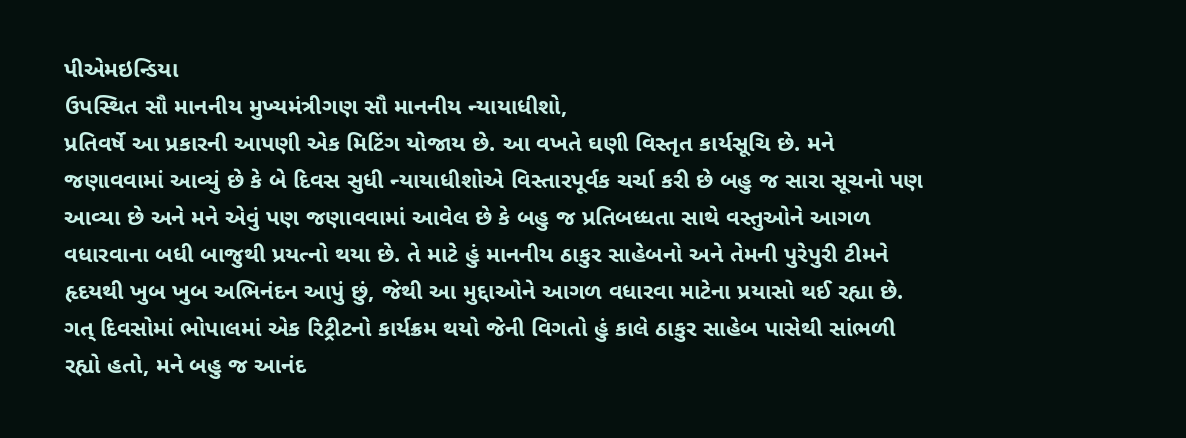પીએમઇન્ડિયા
ઉપસ્થિત સૌ માનનીય મુખ્યમંત્રીગણ સૌ માનનીય ન્યાયાધીશો,
પ્રતિવર્ષે આ પ્રકારની આપણી એક મિટિંગ યોજાય છે. આ વખતે ઘણી વિસ્તૃત કાર્યસૂચિ છે. મને જણાવવામાં આવ્યું છે કે બે દિવસ સુધી ન્યાયાધીશોએ વિસ્તારપૂર્વક ચર્ચા કરી છે બહુ જ સારા સૂચનો પણ આવ્યા છે અને મને એવું પણ જણાવવામાં આવેલ છે કે બહુ જ પ્રતિબધ્ધતા સાથે વસ્તુઓને આગળ વધારવાના બધી બાજુથી પ્રયત્નો થયા છે. તે માટે હું માનનીય ઠાકુર સાહેબનો અને તેમની પુરેપુરી ટીમને હૃદયથી ખુબ ખુબ અભિનંદન આપું છું, જેથી આ મુદ્દાઓને આગળ વધારવા માટેના પ્રયાસો થઈ રહ્યા છે.
ગત્ દિવસોમાં ભોપાલમાં એક રિટ્રીટનો કાર્યક્રમ થયો જેની વિગતો હું કાલે ઠાકુર સાહેબ પાસેથી સાંભળી રહ્યો હતો, મને બહુ જ આનંદ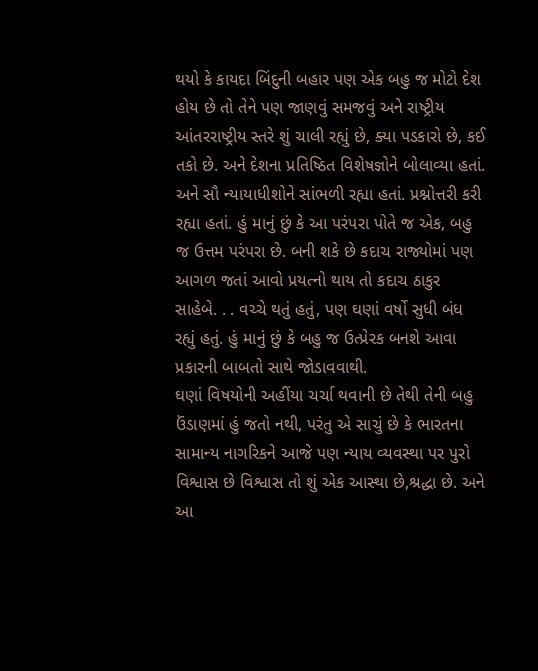થયો કે કાયદા બિંદુની બહાર પણ એક બહુ જ મોટો દેશ હોય છે તો તેને પણ જાણવું સમજવું અને રાષ્ટ્રીય આંતરરાષ્ટ્રીય સ્તરે શું ચાલી રહ્યું છે, ક્યા પડકારો છે, કઈ તકો છે. અને દેશના પ્રતિષ્ઠિત વિશેષજ્ઞોને બોલાવ્યા હતાં. અને સૌ ન્યાયાધીશોને સાંભળી રહ્યા હતાં. પ્રશ્નોત્તરી કરી રહ્યા હતાં. હું માનું છું કે આ પરંપરા પોતે જ એક, બહુ જ ઉત્તમ પરંપરા છે. બની શકે છે કદાચ રાજ્યોમાં પણ આગળ જતાં આવો પ્રયત્નો થાય તો કદાચ ઠાકુર સાહેબે. . . વચ્ચે થતું હતું, પણ ઘણાં વર્ષો સુધી બંધ રહ્યું હતું. હું માનું છું કે બહુ જ ઉત્પ્રેરક બનશે આવા પ્રકારની બાબતો સાથે જોડાવવાથી.
ઘણાં વિષયોની અહીંયા ચર્ચા થવાની છે તેથી તેની બહુ ઉંડાણમાં હું જતો નથી, પરંતુ એ સાચું છે કે ભારતના સામાન્ય નાગરિકને આજે પણ ન્યાય વ્યવસ્થા પર પુરો વિશ્વાસ છે વિશ્વાસ તો શું એક આસ્થા છે,શ્રદ્ધા છે. અને આ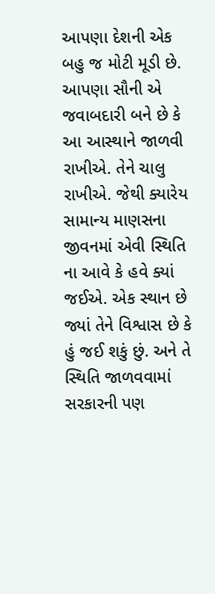આપણા દેશની એક બહુ જ મોટી મૂડી છે. આપણા સૌની એ જવાબદારી બને છે કે આ આસ્થાને જાળવી રાખીએ. તેને ચાલુ રાખીએ. જેથી ક્યારેય સામાન્ય માણસના જીવનમાં એવી સ્થિતિ ના આવે કે હવે ક્યાં જઈએ. એક સ્થાન છે જ્યાં તેને વિશ્વાસ છે કે હું જઈ શકું છું. અને તે સ્થિતિ જાળવવામાં સરકારની પણ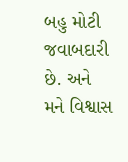બહુ મોટી જવાબદારી છે. અને મને વિશ્વાસ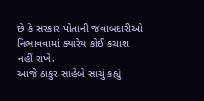છે કે સરકાર પોતાની જવાબદારીઓ નિભાવવામાં ક્યારેય કોઈ કચાશ નહીં રાખે.
આજે ઠાકુર સાહેબે સાચું કહ્યું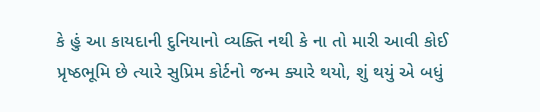કે હું આ કાયદાની દુનિયાનો વ્યક્તિ નથી કે ના તો મારી આવી કોઈ પ્રૃષ્ઠભૂમિ છે ત્યારે સુપ્રિમ કોર્ટનો જન્મ ક્યારે થયો, શું થયું એ બધું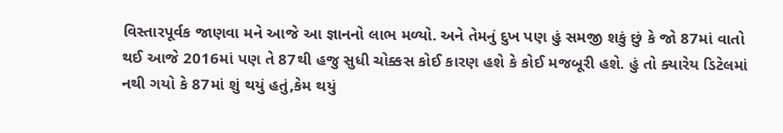વિસ્તારપૂર્વક જાણવા મને આજે આ જ્ઞાનનો લાભ મળ્યો. અને તેમનું દુખ પણ હું સમજી શકું છું કે જો 87માં વાતો થઈ આજે 2016માં પણ તે 87થી હજુ સુધી ચોક્કસ કોઈ કારણ હશે કે કોઈ મજબૂરી હશે. હું તો ક્યારેય ડિટેલમાં નથી ગયો કે 87માં શું થયું હતું,કેમ થયું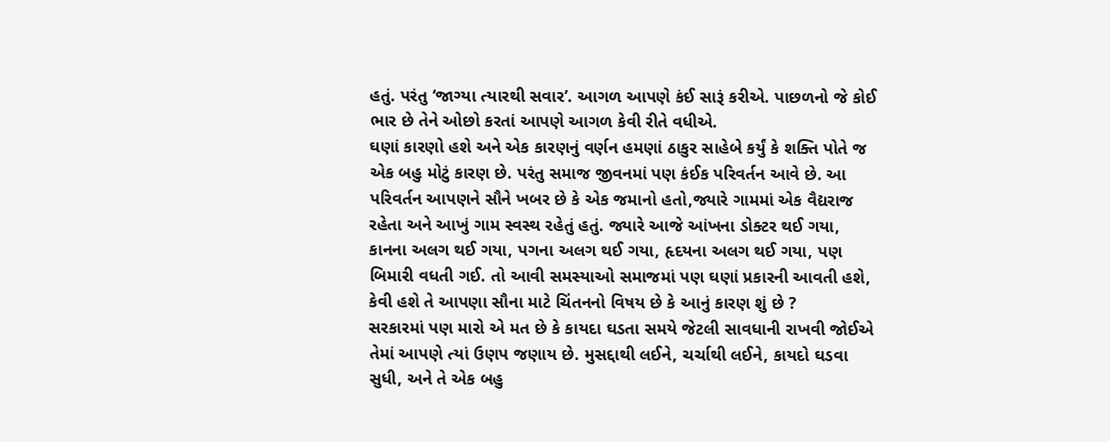હતું. પરંતુ ‘જાગ્યા ત્યારથી સવાર’. આગળ આપણે કંઈ સારૂં કરીએ. પાછળનો જે કોઈ ભાર છે તેને ઓછો કરતાં આપણે આગળ કેવી રીતે વધીએ.
ઘણાં કારણો હશે અને એક કારણનું વર્ણન હમણાં ઠાકુર સાહેબે કર્યું કે શક્તિ પોતે જ એક બહુ મોટું કારણ છે. પરંતુ સમાજ જીવનમાં પણ કંઈક પરિવર્તન આવે છે. આ પરિવર્તન આપણને સૌને ખબર છે કે એક જમાનો હતો,જ્યારે ગામમાં એક વૈદ્યરાજ રહેતા અને આખું ગામ સ્વસ્થ રહેતું હતું. જ્યારે આજે આંખના ડોક્ટર થઈ ગયા, કાનના અલગ થઈ ગયા, પગના અલગ થઈ ગયા, હૃદયના અલગ થઈ ગયા, પણ બિમારી વધતી ગઈ. તો આવી સમસ્યાઓ સમાજમાં પણ ઘણાં પ્રકારની આવતી હશે, કેવી હશે તે આપણા સૌના માટે ચિંતનનો વિષય છે કે આનું કારણ શું છે ?
સરકારમાં પણ મારો એ મત છે કે કાયદા ઘડતા સમયે જેટલી સાવધાની રાખવી જોઈએ તેમાં આપણે ત્યાં ઉણપ જણાય છે. મુસદ્દાથી લઈને, ચર્ચાથી લઈને, કાયદો ઘડવા સુધી, અને તે એક બહુ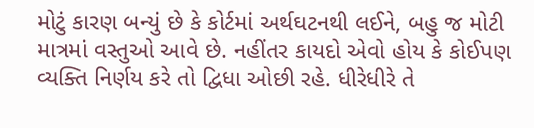મોટું કારણ બન્યું છે કે કોર્ટમાં અર્થઘટનથી લઈને, બહુ જ મોટી માત્રમાં વસ્તુઓ આવે છે. નહીંતર કાયદો એવો હોય કે કોઈપણ વ્યક્તિ નિર્ણય કરે તો દ્વિધા ઓછી રહે. ધીરેધીરે તે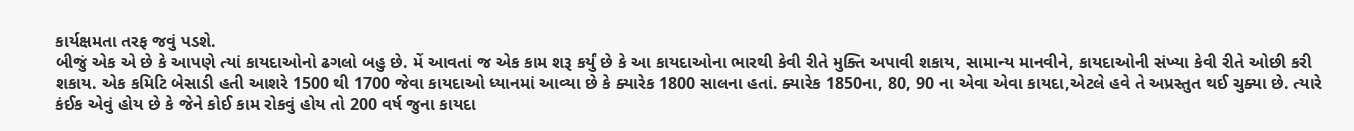કાર્યક્ષમતા તરફ જવું પડશે.
બીજું એક એ છે કે આપણે ત્યાં કાયદાઓનો ઢગલો બહુ છે. મેં આવતાં જ એક કામ શરૂ કર્યું છે કે આ કાયદાઓના ભારથી કેવી રીતે મુક્તિ અપાવી શકાય, સામાન્ય માનવીને, કાયદાઓની સંખ્યા કેવી રીતે ઓછી કરી શકાય. એક કમિટિ બેસાડી હતી આશરે 1500 થી 1700 જેવા કાયદાઓ ધ્યાનમાં આવ્યા છે કે ક્યારેક 1800 સાલના હતાં. ક્યારેક 1850ના, 80, 90 ના એવા એવા કાયદા,એટલે હવે તે અપ્રસ્તુત થઈ ચુક્યા છે. ત્યારે કંઈક એવું હોય છે કે જેને કોઈ કામ રોકવું હોય તો 200 વર્ષ જુના કાયદા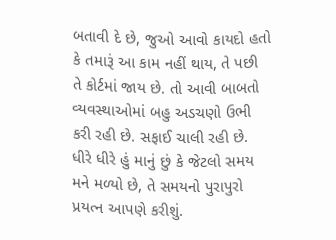બતાવી દે છે, જુઓ આવો કાયદો હતો કે તમારૂં આ કામ નહીં થાય, તે પછી તે કોર્ટમાં જાય છે. તો આવી બાબતો વ્યવસ્થાઓમાં બહુ અડચણો ઉભી કરી રહી છે. સફાઈ ચાલી રહી છે. ધીરે ધીરે હું માનું છું કે જેટલો સમય મને મળ્યો છે, તે સમયનો પુરાપુરો પ્રયત્ન આપણે કરીશું.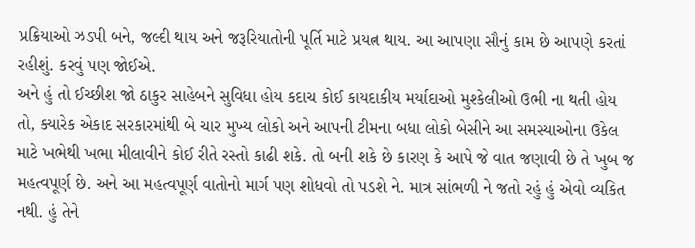પ્રક્રિયાઓ ઝડપી બને, જલ્દી થાય અને જરૂરિયાતોની પૂર્તિ માટે પ્રયત્ન થાય. આ આપણા સૌનું કામ છે આપણે કરતાં રહીશું. કરવું પણ જોઈએ.
અને હું તો ઈચ્છીશ જો ઠાકુર સાહેબને સુવિધા હોય કદાચ કોઈ કાયદાકીય મર્યાદાઓ મુશ્કેલીઓ ઉભી ના થતી હોય તો, ક્યારેક એકાદ સરકારમાંથી બે ચાર મુખ્ય લોકો અને આપની ટીમના બધા લોકો બેસીને આ સમસ્યાઓના ઉકેલ માટે ખભેથી ખભા મીલાવીને કોઈ રીતે રસ્તો કાઢી શકે. તો બની શકે છે કારણ કે આપે જે વાત જણાવી છે તે ખુબ જ મહત્વપૂર્ણ છે. અને આ મહત્વપૂર્ણ વાતોનો માર્ગ પણ શોધવો તો પડશે ને. માત્ર સાંભળી ને જતો રહું હું એવો વ્યકિત નથી. હું તેને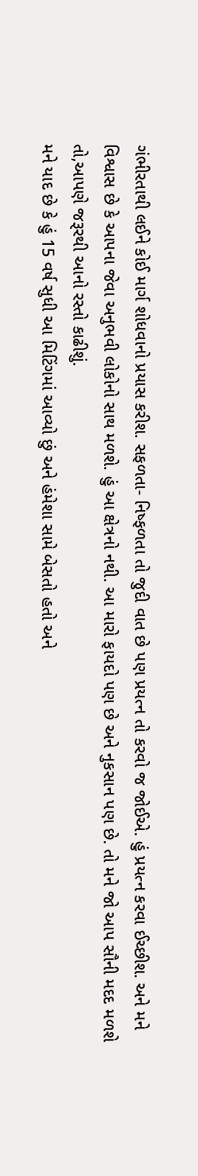ગંભીરતાથી લઈને કોઈ માર્ગ શોધવાનો પ્રયાસ કરીશ. સફળતા- નિષ્ફળતા તો જુદી વાત છે પણ પ્રયત્ન તો કરવો જ જોઈએ. હું પ્રયત્ન કરવા ઈચ્છીશ. અને મને વિશ્વાસ છે કે આપના જેવા અનુભવી લોકોનો સાથ મળશે. હું આ ક્ષેત્રનો નથી. આ મારો ફાયદો પણ છે અને નુકસાન પણ છે. તો મને જો આપ સૌની મદદ મળશે તો,આપણે જરૂરથી આનો રસ્તો કાઢીશું.
મને યાદ છે કે હું 15 વર્ષ સુધી આ મિટિંગમાં આવ્યો છું અને હંમેશા સામે બેસતો હતો અને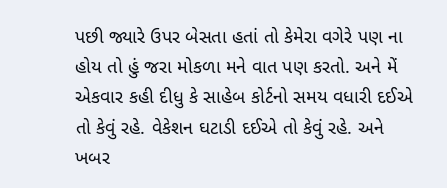પછી જ્યારે ઉપર બેસતા હતાં તો કેમેરા વગેરે પણ ના હોય તો હું જરા મોકળા મને વાત પણ કરતો. અને મેં એકવાર કહી દીધુ કે સાહેબ કોર્ટનો સમય વધારી દઈએ તો કેવું રહે. વેકેશન ઘટાડી દઈએ તો કેવું રહે. અને ખબર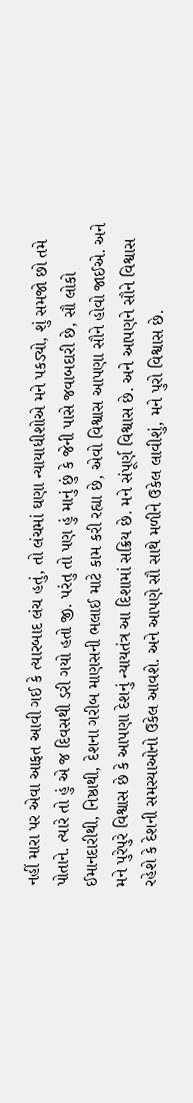નહીં મારા પર એવા આફત આવી ગઈ કે ત્યારબાદ લંચ હતું, તો લંચમાં ઘણા ન્યાયાધીશોએ મને પકડ્યો, શું સમજો છો તમે પોતાને. ત્યારે તો હું એ જ દિવસથી ડરી ગયો હતો જી. પરંતુ તો પણ હું માનું છું કે જેની પાસે જવાબદારી છે, સૌ લોકો ઈમાનદારીથી, નિષ્ઠાથી, દેશના ગરીબ માણસની ભલાઈ માટે કામ કરી રહ્યા છે, એવો વિશ્વાસ આપણા સૌને હોવો જાઈએ. અને મને પુરેપુરે વિશ્વાસ છે કે આપણા દેશનું ન્યાયતંત્ર આ દિશામાં સક્રિય છે. મને સંપૂર્ણ વિશ્વાસ છે. અને આપણને સૌને વિશ્વાસ રહેશે કે દેશની સમસ્યાઓનો ઉકેલ આવશે. અને આપણે સૌ સાથે મળીને ઉકેલ લાવીશું, મને પુરો વિશ્વાસ છે.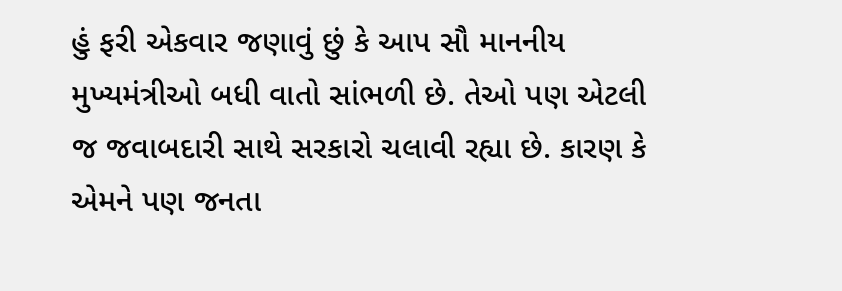હું ફરી એકવાર જણાવું છું કે આપ સૌ માનનીય મુખ્યમંત્રીઓ બધી વાતો સાંભળી છે. તેઓ પણ એટલી જ જવાબદારી સાથે સરકારો ચલાવી રહ્યા છે. કારણ કે એમને પણ જનતા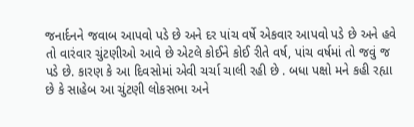જનાર્દનને જવાબ આપવો પડે છે અને દર પાંચ વર્ષે એકવાર આપવો પડે છે અને હવે તો વારંવાર ચુંટણીઓ આવે છે એટલે કોઈને કોઈ રીતે વર્ષ, પાંચ વર્ષમાં તો જવું જ પડે છે. કારણ કે આ દિવસોમાં એવી ચર્ચા ચાલી રહી છે . બધા પક્ષો મને કહી રહ્યા છે કે સાહેબ આ ચુંટણી લોકસભા અને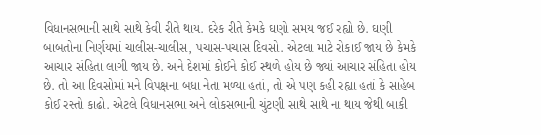વિધાનસભાની સાથે સાથે કેવી રીતે થાય. દરેક રીતે કેમકે ઘણો સમય જઈ રહ્યો છે. ઘણી બાબતોના નિર્ણયમાં ચાલીસ-ચાલીસ, પચાસ-પચાસ દિવસો. એટલા માટે રોકાઈ જાય છે કેમકે આચાર સંહિતા લાગી જાય છે. અને દેશમાં કોઈને કોઈ સ્થળે હોય છે જ્યાં આચાર સંહિતા હોય છે. તો આ દિવસોમાં મને વિપક્ષના બધા નેતા મળ્યા હતાં, તો એ પણ કહી રહ્યા હતાં કે સાહેબ કોઈ રસ્તો કાઢો. એટલે વિધાનસભા અને લોકસભાની ચુંટણી સાથે સાથે ના થાય જેથી બાકી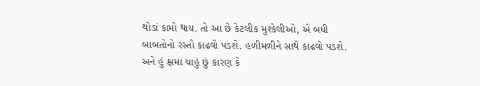થોડાં કામો થાય. તો આ છે કેટલીક મુશ્કેલીઓ, એ બધી બાબતોનો રસ્તો કાઢવો પડશે. હળીમળીને સાથે કાઢવો પડશે.
અને હું ક્ષમા ચાહું છું કારણ કે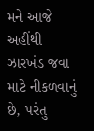મને આજે અહીંથી ઝારખંડ જવા માટે નીકળવાનું છે, પરંતુ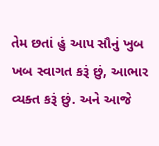તેમ છતાં હું આપ સૌનું ખુબ ખબ સ્વાગત કરૂં છું, આભાર વ્યક્ત કરૂં છું. અને આજે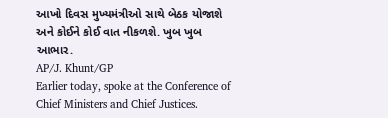આખો દિવસ મુખ્યમંત્રીઓ સાથે બેઠક યોજાશે અને કોઈને કોઈ વાત નીકળશે. ખુબ ખુબ આભાર.
AP/J. Khunt/GP
Earlier today, spoke at the Conference of Chief Ministers and Chief Justices.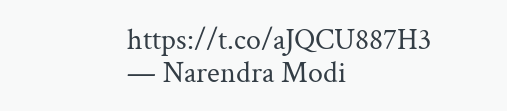https://t.co/aJQCU887H3
— Narendra Modi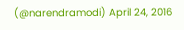(@narendramodi) April 24, 2016